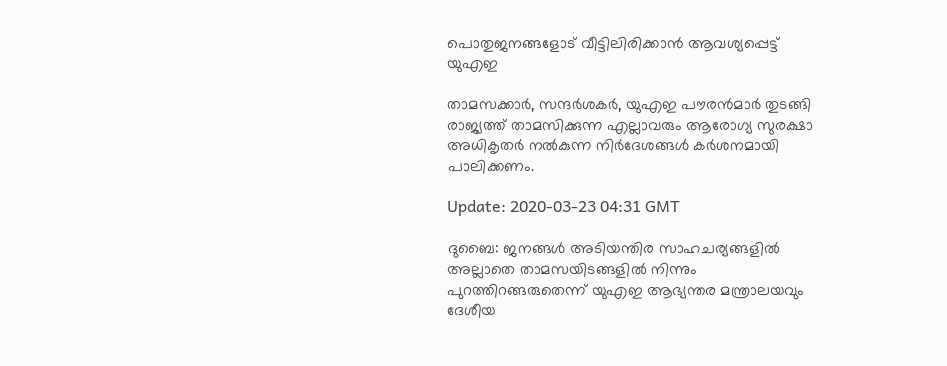പൊതുജനങ്ങളോട് വീട്ടിലിരിക്കാന്‍ ആവശ്യപ്പെട്ട് യുഎഇ

താമസക്കാര്‍, സന്ദര്‍ശകര്‍, യുഎഇ പൗരന്‍മാര്‍ തുടങ്ങി രാജ്യത്ത് താമസിക്കുന്ന എല്ലാവരും ആരോഗ്യ സുരക്ഷാ അധികൃതര്‍ നല്‍കുന്ന നിര്‍ദേശങ്ങള്‍ കര്‍ശനമായി പാലിക്കണം.

Update: 2020-03-23 04:31 GMT

ദുബൈ: ജനങ്ങള്‍ അടിയന്തിര സാഹചര്യങ്ങളില്‍ അല്ലാതെ താമസയിടങ്ങളില്‍ നിന്നും പുറത്തിറങ്ങരുതെന്ന് യുഎഇ ആഭ്യന്തര മന്ത്രാലയവും ദേശീയ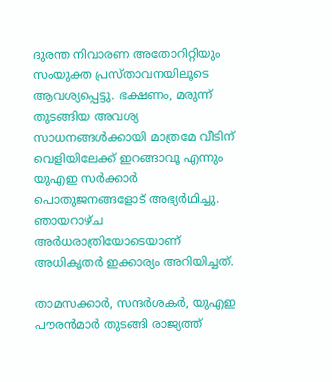ദുരന്ത നിവാരണ അതോറിറ്റിയും സംയുക്ത പ്രസ്താവനയിലൂടെ ആവശ്യപ്പെട്ടു. ഭക്ഷണം, മരുന്ന് തുടങ്ങിയ അവശ്യ സാധനങ്ങള്‍ക്കായി മാത്രമേ വീടിന് വെളിയിലേക്ക് ഇറങ്ങാവൂ എന്നും യുഎഇ സര്‍ക്കാര്‍ പൊതുജനങ്ങളോട് അഭ്യര്‍ഥിച്ചു. ഞായറാഴ്ച അര്‍ധരാത്രിയോടെയാണ് അധികൃതര്‍ ഇക്കാര്യം അറിയിച്ചത്.

താമസക്കാര്‍, സന്ദര്‍ശകര്‍, യുഎഇ പൗരന്‍മാര്‍ തുടങ്ങി രാജ്യത്ത്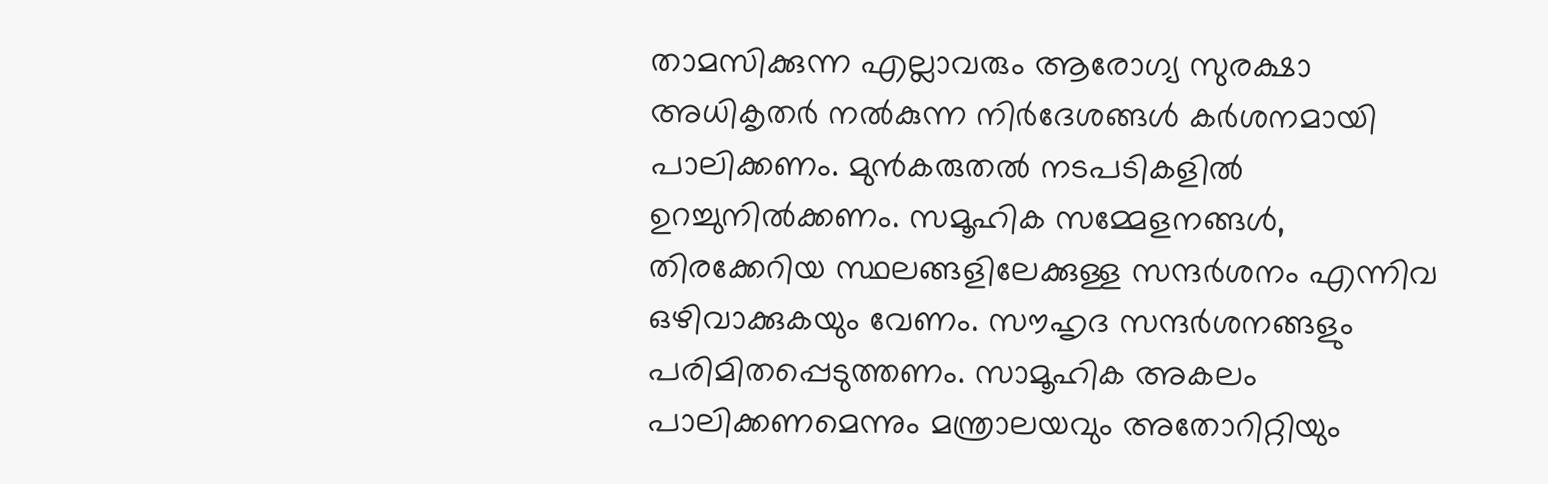താമസിക്കുന്ന എല്ലാവരും ആരോഗ്യ സുരക്ഷാ അധികൃതര്‍ നല്‍കുന്ന നിര്‍ദേശങ്ങള്‍ കര്‍ശനമായി പാലിക്കണം. മുന്‍കരുതല്‍ നടപടികളില്‍ ഉറച്ചുനില്‍ക്കണം. സമൂഹിക സമ്മേളനങ്ങള്‍, തിരക്കേറിയ സ്ഥലങ്ങളിലേക്കുള്ള സന്ദര്‍ശനം എന്നിവ ഒഴിവാക്കുകയും വേണം. സൗഹൃദ സന്ദര്‍ശനങ്ങളും പരിമിതപ്പെടുത്തണം. സാമൂഹിക അകലം പാലിക്കണമെന്നും മന്ത്രാലയവും അതോറിറ്റിയും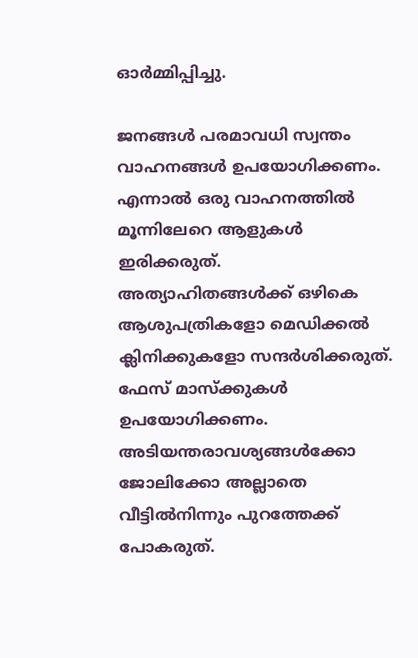ഓര്‍മ്മിപ്പിച്ചു.

ജനങ്ങള്‍ പരമാവധി സ്വന്തം വാഹനങ്ങള്‍ ഉപയോഗിക്കണം. എന്നാല്‍ ഒരു വാഹനത്തില്‍ മൂന്നിലേറെ ആളുകള്‍ ഇരിക്കരുത്. അത്യാഹിതങ്ങള്‍ക്ക് ഒഴികെ ആശുപത്രികളോ മെഡിക്കല്‍ ക്ലിനിക്കുകളോ സന്ദര്‍ശിക്കരുത്. ഫേസ് മാസ്‌ക്കുകള്‍ ഉപയോഗിക്കണം. അടിയന്തരാവശ്യങ്ങള്‍ക്കോ ജോലിക്കോ അല്ലാതെ വീട്ടില്‍നിന്നും പുറത്തേക്ക് പോകരുത്.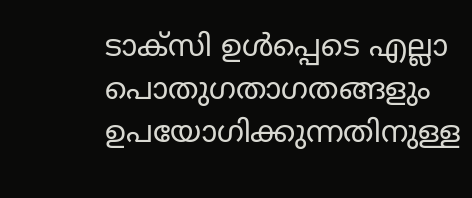ടാക്‌സി ഉള്‍പ്പെടെ എല്ലാ പൊതുഗതാഗതങ്ങളും ഉപയോഗിക്കുന്നതിനുള്ള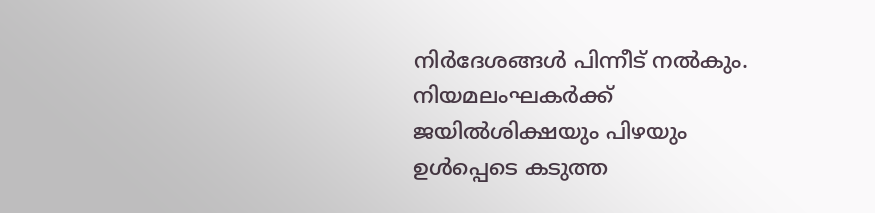നിര്‍ദേശങ്ങള്‍ പിന്നീട് നല്‍കും. നിയമലംഘകര്‍ക്ക് ജയില്‍ശിക്ഷയും പിഴയും ഉള്‍പ്പെടെ കടുത്ത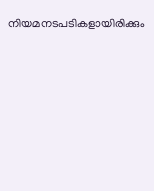നിയമനടപടികളായിരിക്കും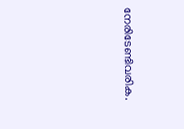നേരിടേണ്ടിവരിക.